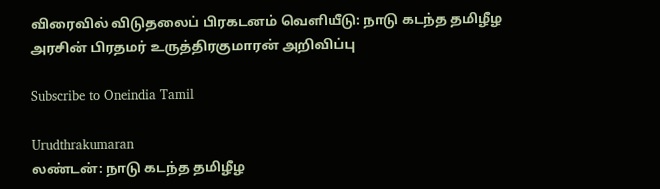விரைவில் விடுதலைப் பிரகடனம் வெளியீடு: நாடு கடந்த தமிழீழ அரசின் பிரதமர் உருத்திரகுமாரன் அறிவிப்பு

Subscribe to Oneindia Tamil

Urudthrakumaran
லண்டன்: நாடு கடந்த தமிழீழ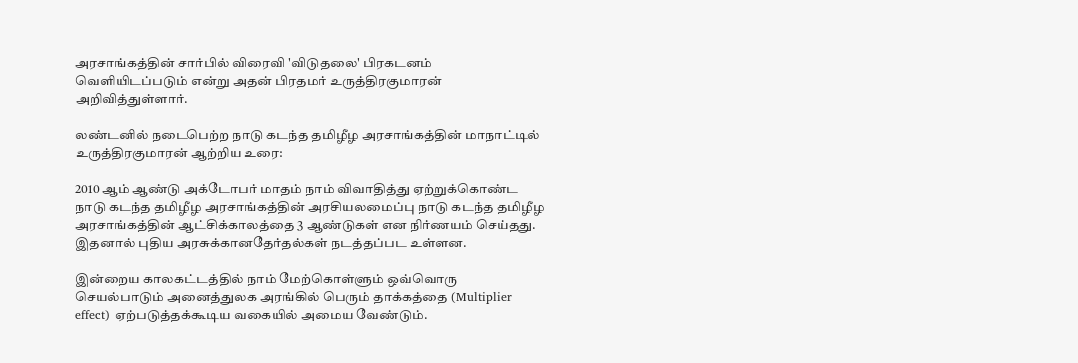அரசாங்கத்தின் சார்பில் விரைவி 'விடுதலை' பிரகடனம் வெளியிடப்படும் என்று அதன் பிரதமர் உருத்திரகுமாரன் அறிவித்துள்ளார்.

லண்டனில் நடைபெற்ற நாடு கடந்த தமிழீழ அரசாங்கத்தின் மாநாட்டில் உருத்திரகுமாரன் ஆற்றிய உரை:

2010 ஆம் ஆண்டு அக்டோபர் மாதம் நாம் விவாதித்து ஏற்றுக்கொண்ட நாடு கடந்த தமிழீழ அரசாங்கத்தின் அரசியலமைப்பு நாடு கடந்த தமிழீழ அரசாங்கத்தின் ஆட்சிக்காலத்தை 3 ஆண்டுகள் என நிர்ணயம் செய்தது. இதனால் புதிய அரசுக்கானதேர்தல்கள் நடத்தப்பட உள்ளன.

இன்றைய காலகட்டத்தில் நாம் மேற்கொள்ளும் ஒவ்வொரு செயல்பாடும் அனைத்துலக அரங்கில் பெரும் தாக்கத்தை (Multiplier effect) ஏற்படுத்தக்கூடிய வகையில் அமைய வேண்டும்.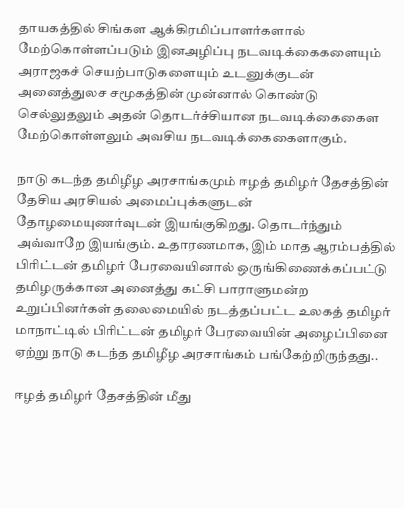தாயகத்தில் சிங்கள ஆக்கிரமிப்பாளர்களால் மேற்கொள்ளப்படும் இனஅழிப்பு நடவடிக்கைகளையும் அராஜகச் செயற்பாடுகளையும் உடனுக்குடன் அனைத்துலச சமூகத்தின் முன்னால் கொண்டு செல்லுதலும் அதன் தொடர்ச்சியான நடவடிக்கைகைள மேற்கொள்ளலும் அவசிய நடவடிக்கைகைளாகும்.

நாடு கடந்த தமிழீழ அரசாங்கமும் ஈழத் தமிழர் தேசத்தின் தேசிய அரசியல் அமைப்புக்களுடன் தோழமையுணர்வுடன் இயங்குகிறது. தொடர்ந்தும் அவ்வாறே இயங்கும். உதாரணமாக, இம் மாத ஆரம்பத்தில் பிரிட்டன் தமிழர் பேரவையினால் ஒருங்கிணைக்கப்பட்டு தமிழருக்கான அனைத்து கட்சி பாராளுமன்ற உறுப்பினர்கள் தலைமையில் நடத்தப்பட்ட உலகத் தமிழர் மாநாட்டில் பிரிட்டன் தமிழர் பேரவையின் அழைப்பினை ஏற்று நாடு கடந்த தமிழீழ அரசாங்கம் பங்கேற்றிருந்தது..

ஈழத் தமிழர் தேசத்தின் மீது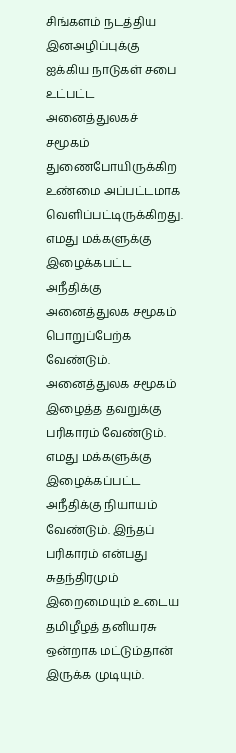சிங்களம் நடத்திய இனஅழிப்புக்கு ஐக்கிய நாடுகள் சபை உட்பட்ட அனைத்துலகச் சமூகம் துணைபோயிருக்கிற உண்மை அப்பட்டமாக வெளிப்பட்டிருக்கிறது. எமது மக்களுக்கு இழைக்கபட்ட அநீதிக்கு அனைத்துலக சமூகம் பொறுப்பேற்க வேண்டும். அனைத்துலக சமூகம் இழைத்த தவறுக்கு பரிகாரம் வேண்டும். எமது மக்களுக்கு இழைக்கப்பட்ட அநீதிக்கு நியாயம் வேண்டும். இந்தப் பரிகாரம் என்பது சுதந்திரமும் இறைமையும் உடைய தமிழீழத் தனியரசு ஒன்றாக மட்டும்தான் இருக்க முடியும்.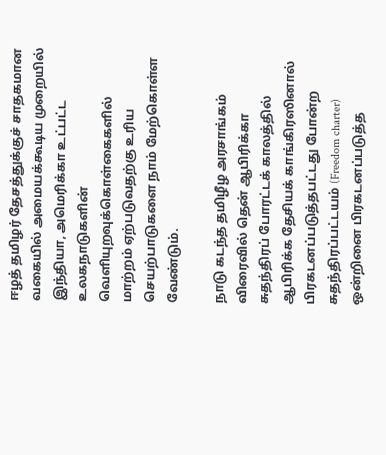ஈழத் தமிழர் தேசத்துக்குச் சாதகமான வகையில் அமையக்கூடிய முறையில் இந்தியா, அமெரிக்கா உட்பட்ட உலகநாடுகளின் வெளியுறவுக்கொள்கைகளில் மாற்றம் ஏற்படுவதற்கு உரிய செயற்பாடுகளை நாம் மேற்கொள்ள வேண்டும்.

நாடு கடந்த தமிழீழ அரசாங்கம் விரைவில் தென் ஆபிரிக்கா சுதந்திரப் போரட்டக் காலத்தில் ஆபிரிக்க தேசியக் காங்கிரஸினால் பிரகடனப்படுத்தபட்டது போன்ற சுதந்திரப்பட்டயம் (Freedom charter) ஒன்றினை பிரகடனப்படுத்த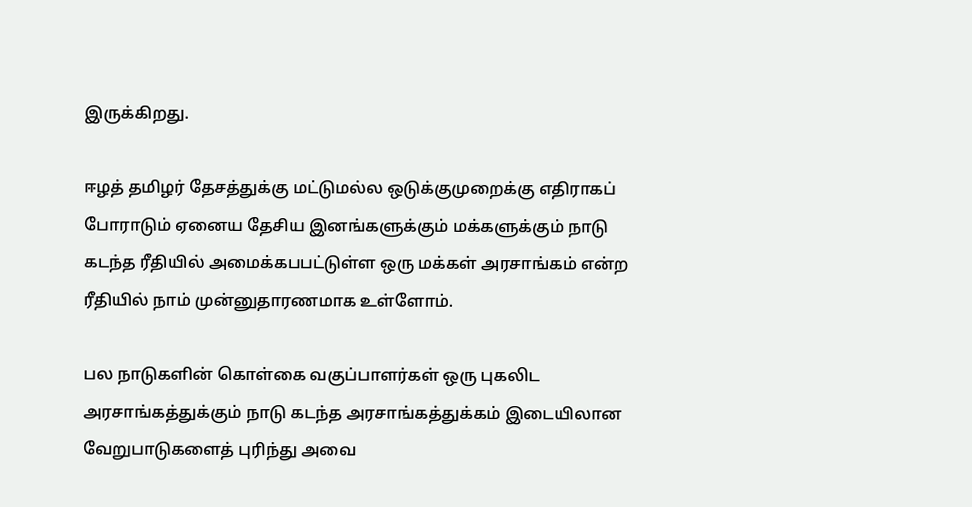இருக்கிறது.

ஈழத் தமிழர் தேசத்துக்கு மட்டுமல்ல ஒடுக்குமுறைக்கு எதிராகப் போராடும் ஏனைய தேசிய இனங்களுக்கும் மக்களுக்கும் நாடு கடந்த ரீதியில் அமைக்கபபட்டுள்ள ஒரு மக்கள் அரசாங்கம் என்ற ரீதியில் நாம் முன்னுதாரணமாக உள்ளோம்.

பல நாடுகளின் கொள்கை வகுப்பாளர்கள் ஒரு புகலிட அரசாங்கத்துக்கும் நாடு கடந்த அரசாங்கத்துக்கம் இடையிலான வேறுபாடுகளைத் புரிந்து அவை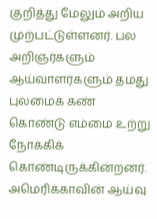குறித்து மேலும் அறிய முற்பட்டுள்ளனர். பல அறிஞர்களும் ஆய்வாளர்களும் தமது புலமைக் கண் கொண்டு எம்மை உற்று நோக்கிக் கொண்டிருக்கின்றனர். அமெரிக்காவின் ஆய்வு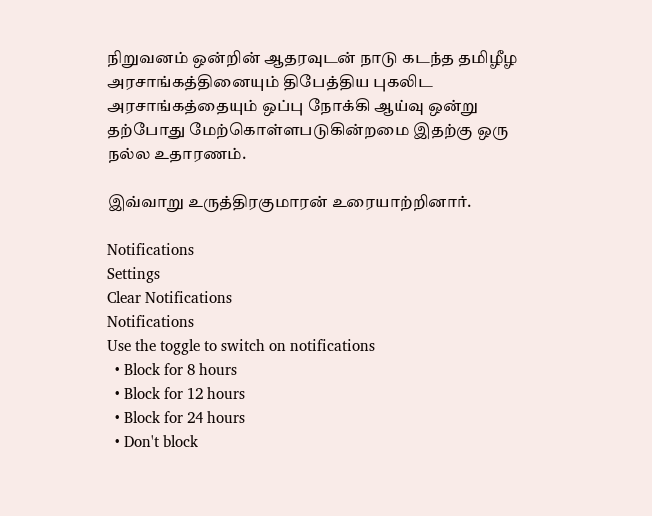நிறுவனம் ஒன்றின் ஆதரவுடன் நாடு கடந்த தமிழீழ அரசாங்கத்தினையும் திபேத்திய புகலிட அரசாங்கத்தையும் ஒப்பு நோக்கி ஆய்வு ஒன்று தற்போது மேற்கொள்ளபடுகின்றமை இதற்கு ஒரு நல்ல உதாரணம்.

இவ்வாறு உருத்திரகுமாரன் உரையாற்றினார்.

Notifications
Settings
Clear Notifications
Notifications
Use the toggle to switch on notifications
  • Block for 8 hours
  • Block for 12 hours
  • Block for 24 hours
  • Don't block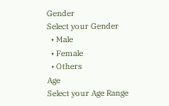Gender
Select your Gender
  • Male
  • Female
  • Others
Age
Select your Age Range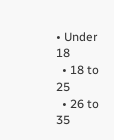• Under 18
  • 18 to 25
  • 26 to 35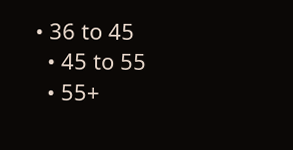• 36 to 45
  • 45 to 55
  • 55+